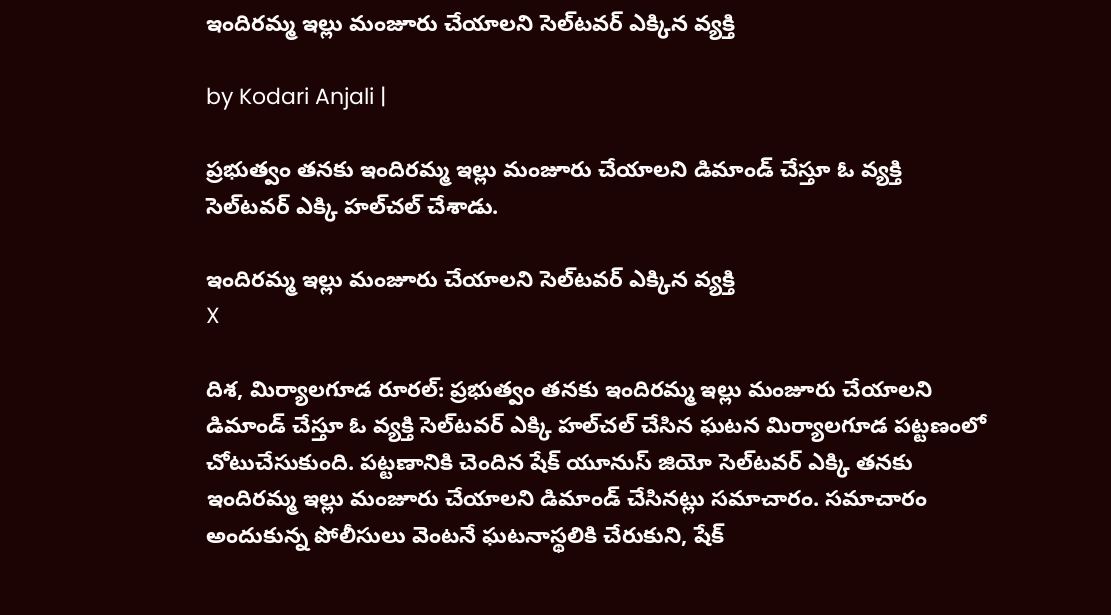ఇందిరమ్మ ఇల్లు మంజూరు చేయాలని సెల్‌టవర్ ఎక్కిన వ్యక్తి

by Kodari Anjali |

ప్రభుత్వం తనకు ఇందిరమ్మ ఇల్లు మంజూరు చేయాలని డిమాండ్ చేస్తూ ఓ వ్యక్తి సెల్‌టవర్ ఎక్కి హల్‌చల్ చేశాడు.

ఇందిరమ్మ ఇల్లు మంజూరు చేయాలని సెల్‌టవర్ ఎక్కిన వ్యక్తి
X

దిశ, మిర్యాలగూడ రూరల్: ప్రభుత్వం తనకు ఇందిరమ్మ ఇల్లు మంజూరు చేయాలని డిమాండ్ చేస్తూ ఓ వ్యక్తి సెల్‌టవర్ ఎక్కి హల్‌చల్ చేసిన ఘటన మిర్యాలగూడ పట్టణంలో చోటుచేసుకుంది. పట్టణానికి చెందిన షేక్ యూనుస్ జియో సెల్‌టవర్ ఎక్కి తనకు ఇందిరమ్మ ఇల్లు మంజూరు చేయాలని డిమాండ్ చేసినట్లు సమాచారం. సమాచారం అందుకున్న పోలీసులు వెంటనే ఘటనాస్థలికి చేరుకుని, షేక్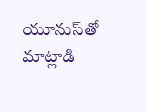యూనుస్‌తో మాట్లాడి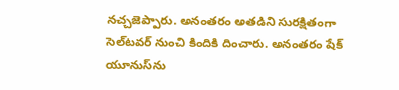నచ్చజెప్పారు. అనంతరం అతడిని సురక్షితంగా సెల్‌టవర్‌ నుంచి కిందికి దించారు. అనంతరం షేక్ యూనుస్‌ను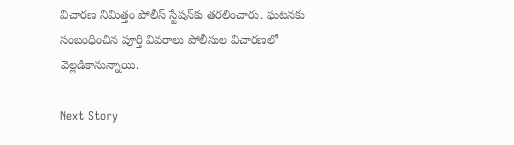విచారణ నిమిత్తం పోలీస్ స్టేషన్‌కు తరలించారు. ఘటనకు సంబంధించిన పూర్తి వివరాలు పోలీసుల విచారణలో వెల్లడికానున్నాయి.

Next Story